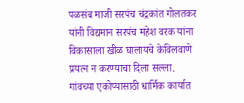पळसंब माजी सरपंच चंद्रकांत गोलतकर यांनी विद्यमान सरपंच महेश वरक यांना विकासाला खीळ घालायचे केविलवाणे प्रयत्न न करण्याचा दिला सल्ला.
गांवच्या एकोप्यासाठी धार्मिक कार्यात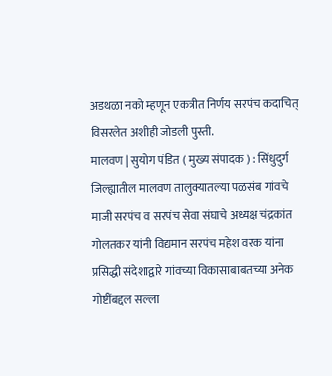अडथळा नको म्हणून एकत्रीत निर्णय सरपंच कदाचित् विसरलेत अशीही जोडली पुस्ती.
मालवण | सुयोग पंडित ( मुख्य संपादक ) : सिंधुदुर्ग जिल्ह्यातील मालवण तालुक्यातल्या पळसंब गांवचे माजी सरपंच व सरपंच सेवा संघाचे अध्यक्ष चंद्रकांत गोलतकर यांनी विद्यमान सरपंच महेश वरक यांना प्रसिद्धी संदेशाद्वारे गांवच्या विकासाबाबतच्या अनेक गोष्टींबद्दल सल्ला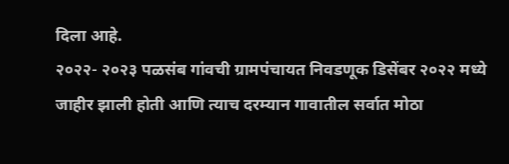दिला आहे.
२०२२- २०२३ पळसंब गांवची ग्रामपंचायत निवडणूक डिसेंबर २०२२ मध्ये जाहीर झाली होती आणि त्याच दरम्यान गावातील सर्वात मोठा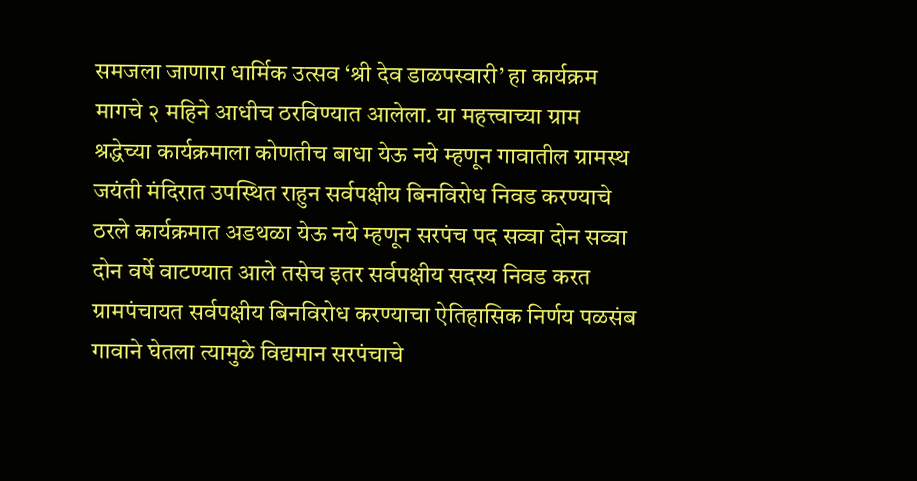समजला जाणारा धार्मिक उत्सव ‘श्री देव डाळपस्वारी’ हा कार्यक्रम मागचे २ महिने आधीच ठरविण्यात आलेला. या महत्त्वाच्या ग्राम श्रद्धेच्या कार्यक्रमाला कोणतीच बाधा येऊ नये म्हणून गावातील ग्रामस्थ जयंती मंदिरात उपस्थित राहुन सर्वपक्षीय बिनविरोध निवड करण्याचे ठरले कार्यक्रमात अडथळा येऊ नये म्हणून सरपंच पद सव्वा दोन सव्वा दोन वर्षे वाटण्यात आले तसेच इतर सर्वपक्षीय सदस्य निवड करत ग्रामपंचायत सर्वपक्षीय बिनविरोध करण्याचा ऐतिहासिक निर्णय पळसंब गावाने घेतला त्यामुळे विद्यमान सरपंचाचे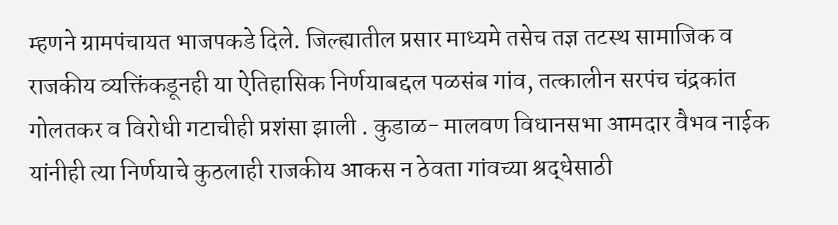म्हणने ग्रामपंचायत भाजपकडे दिले. जिल्ह्यातील प्रसार माध्यमे तसेच तज्ञ तटस्थ सामाजिक व राजकीय व्यक्तिंकडूनही या ऐतिहासिक निर्णयाबद्दल पळसंब गांव, तत्कालीन सरपंच चंद्रकांत गोलतकर व विरोधी गटाचीही प्रशंसा झाली . कुडाळ- मालवण विधानसभा आमदार वैभव नाईक यांनीही त्या निर्णयाचे कुठलाही राजकीय आकस न ठेवता गांवच्या श्रद्धेसाठी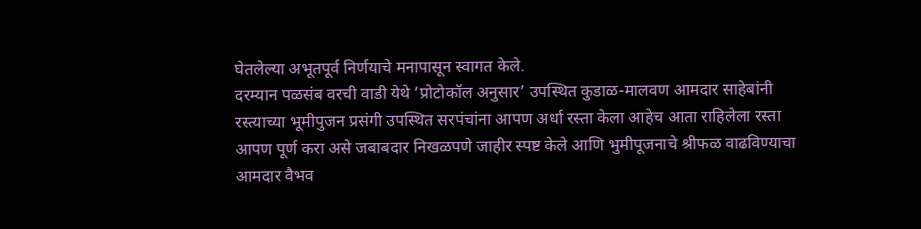घेतलेल्या अभूतपूर्व निर्णयाचे मनापासून स्वागत केले.
दरम्यान पळसंब वरची वाडी येथे ‘प्रोटोकॉल अनुसार’ उपस्थित कुडाळ-मालवण आमदार साहेबांनी रस्त्याच्या भूमीपुजन प्रसंगी उपस्थित सरपंचांना आपण अर्धा रस्ता केला आहेच आता राहिलेला रस्ता आपण पूर्ण करा असे जबाबदार निखळपणे जाहीर स्पष्ट केले आणि भुमीपूजनाचे श्रीफळ वाढविण्याचा आमदार वैभव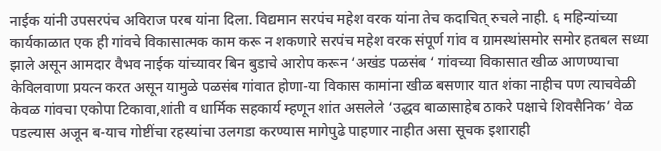नाईक यांनी उपसरपंच अविराज परब यांना दिला. विद्यमान सरपंच महेश वरक यांना तेच कदाचित् रुचले नाही. ६ महिन्यांच्या कार्यकाळात एक ही गांवचे विकासात्मक काम करू न शकणारे सरपंच महेश वरक संपूर्ण गांव व ग्रामस्थांसमोर समोर हतबल सध्या झाले असून आमदार वैभव नाईक यांच्यावर बिन बुडाचे आरोप करून ‘अखंड पळसंब ‘ गांवच्या विकासात खीळ आणण्याचा केविलवाणा प्रयत्न करत असून यामुळे पळसंब गांवात होणा-या विकास कामांना खीळ बसणार यात शंका नाहीच पण त्याचवेळी केवळ गांवचा एकोपा टिकावा,शांती व धार्मिक सहकार्य म्हणून शांत असलेले ‘उद्धव बाळासाहेब ठाकरे पक्षाचे शिवसैनिक’ वेळ पडल्यास अजून ब-याच गोष्टींचा रहस्यांचा उलगडा करण्यास मागेपुढे पाहणार नाहीत असा सूचक इशाराही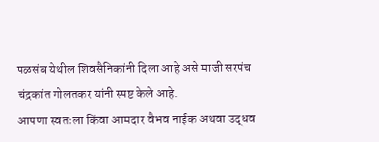पळसंब येथील शिवसैनिकांनी दिला आहे असे माजी सरपंच चंद्रकांत गोलतकर यांनी स्पष्ट केले आहे.
आपणा स्वतःला किंवा आमदार वैभव नाईक अथवा उद्धव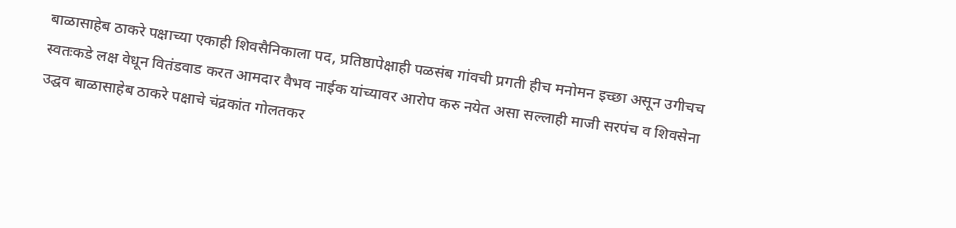बाळासाहेब ठाकरे पक्षाच्या एकाही शिवसैनिकाला पद, प्रतिष्ठापेक्षाही पळसंब गांवची प्रगती हीच मनोमन इच्छा असून उगीचच स्वतःकडे लक्ष वेधून वितंडवाड करत आमदार वैभव नाईक यांच्यावर आरोप करु नयेत असा सल्लाही माजी सरपंच व शिवसेना उद्घव बाळासाहेब ठाकरे पक्षाचे चंद्रकांत गोलतकर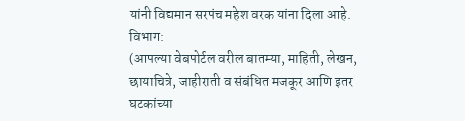यांनी विद्यमान सरपंच महेश वरक यांना दिला आहे.
विभाग:
(आपल्या वेबपोर्टल वरील बातम्या, माहिती, लेखन, छायाचित्रे, जाहीराती व संबंधित मजकूर आणि इतर घटकांच्या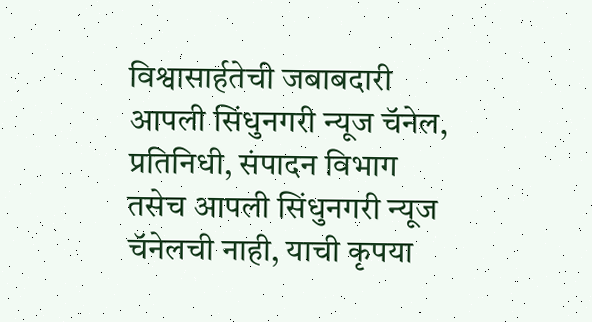विश्वासार्हतेची जबाबदारी आपली सिंधुनगरी न्यूज चॅनेल, प्रतिनिधी, संपादन विभाग तसेच आपली सिंधुनगरी न्यूज चॅनेलची नाही, याची कृपया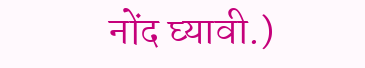नोंद घ्यावी.)